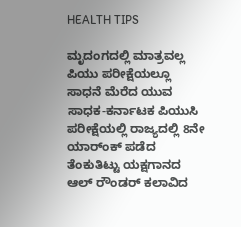HEALTH TIPS

ಮೃದಂಗದಲ್ಲಿ ಮಾತ್ರವಲ್ಲ ಪಿಯು ಪರೀಕ್ಷೆಯಲ್ಲೂ ಸಾಧನೆ ಮೆರೆದ ಯುವ ಸಾಧಕ-ಕರ್ನಾಟಕ ಪಿಯುಸಿ ಪರೀಕ್ಷೆಯಲ್ಲಿ ರಾಜ್ಯದಲ್ಲಿ 8ನೇ ಯಾರ್ಂಕ್ ಪಡೆದ ತೆಂಕುತಿಟ್ಟು ಯಕ್ಷಗಾನದ ಆಲ್ ರೌಂಡರ್ ಕಲಾವಿದ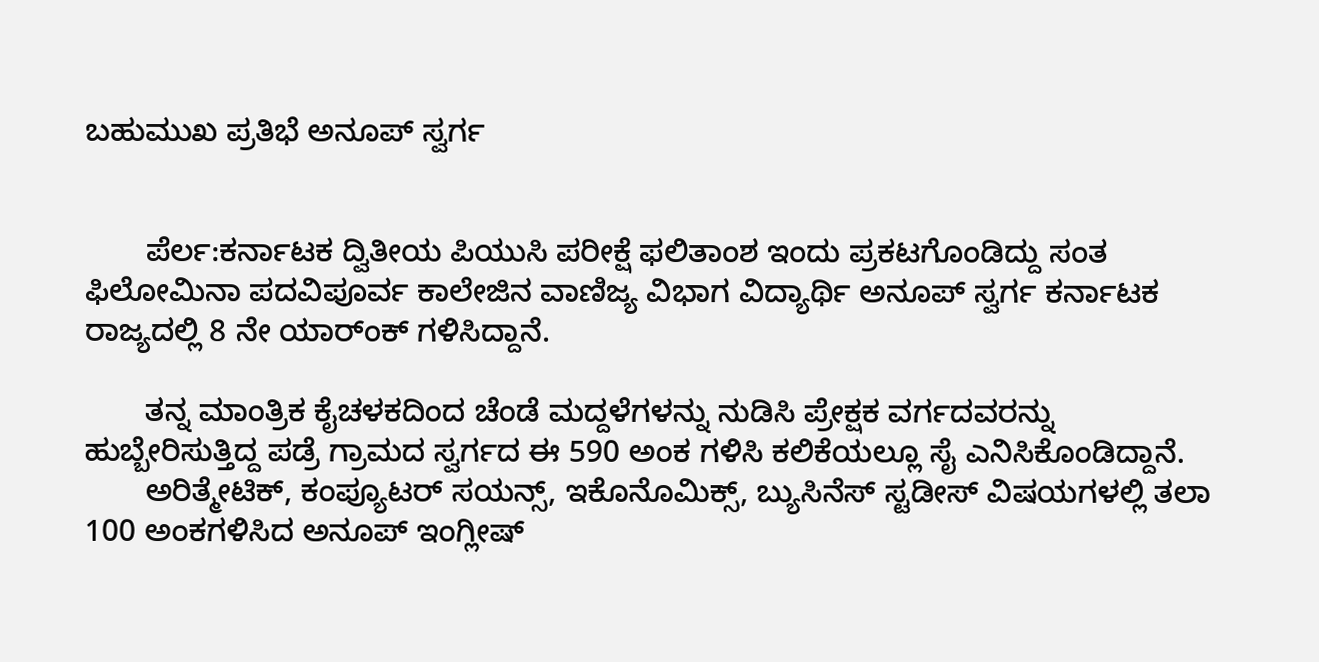ಬಹುಮುಖ ಪ್ರತಿಭೆ ಅನೂಪ್ ಸ್ವರ್ಗ


       ಪೆರ್ಲ:ಕರ್ನಾಟಕ ದ್ವಿತೀಯ ಪಿಯುಸಿ ಪರೀಕ್ಷೆ ಫಲಿತಾಂಶ ಇಂದು ಪ್ರಕಟಗೊಂಡಿದ್ದು ಸಂತ ಫಿಲೋಮಿನಾ ಪದವಿಪೂರ್ವ ಕಾಲೇಜಿನ ವಾಣಿಜ್ಯ ವಿಭಾಗ ವಿದ್ಯಾರ್ಥಿ ಅನೂಪ್ ಸ್ವರ್ಗ ಕರ್ನಾಟಕ ರಾಜ್ಯದಲ್ಲಿ 8 ನೇ ಯಾರ್ಂಕ್ ಗಳಿಸಿದ್ದಾನೆ.

       ತನ್ನ ಮಾಂತ್ರಿಕ ಕೈಚಳಕದಿಂದ ಚೆಂಡೆ ಮದ್ದಳೆಗಳನ್ನು ನುಡಿಸಿ ಪ್ರೇಕ್ಷಕ ವರ್ಗದವರನ್ನು ಹುಬ್ಬೇರಿಸುತ್ತಿದ್ದ ಪಡ್ರೆ ಗ್ರಾಮದ ಸ್ವರ್ಗದ ಈ 590 ಅಂಕ ಗಳಿಸಿ ಕಲಿಕೆಯಲ್ಲೂ ಸೈ ಎನಿಸಿಕೊಂಡಿದ್ದಾನೆ.
       ಅರಿತ್ಮೇಟಿಕ್, ಕಂಪ್ಯೂಟರ್ ಸಯನ್ಸ್, ಇಕೊನೊಮಿಕ್ಸ್, ಬ್ಯುಸಿನೆಸ್ ಸ್ಟಡೀಸ್ ವಿಷಯಗಳಲ್ಲಿ ತಲಾ 100 ಅಂಕಗಳಿಸಿದ ಅನೂಪ್ ಇಂಗ್ಲೀಷ್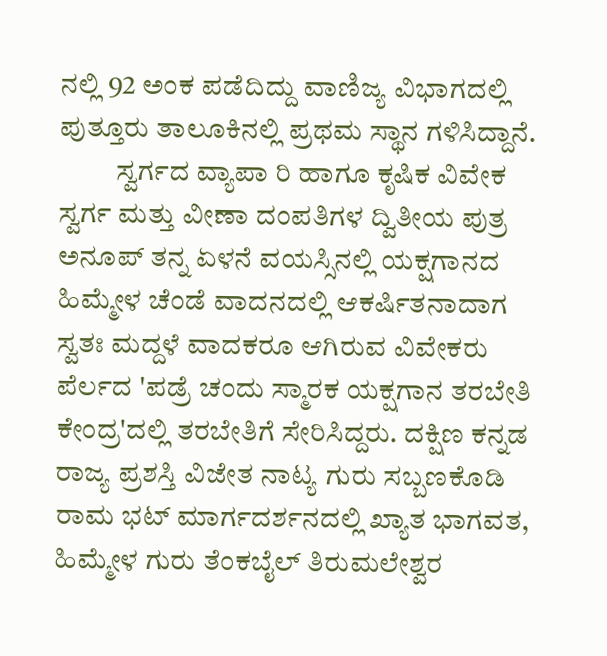ನಲ್ಲಿ 92 ಅಂಕ ಪಡೆದಿದ್ದು ವಾಣಿಜ್ಯ ವಿಭಾಗದಲ್ಲಿ ಪುತ್ತೂರು ತಾಲೂಕಿನಲ್ಲಿ ಪ್ರಥಮ ಸ್ಥಾನ ಗಳಿಸಿದ್ದಾನೆ.
          ಸ್ವರ್ಗದ ವ್ಯಾಪಾ ರಿ ಹಾಗೂ ಕೃಷಿಕ ವಿವೇಕ ಸ್ವರ್ಗ ಮತ್ತು ವೀಣಾ ದಂಪತಿಗಳ ದ್ವಿತೀಯ ಪುತ್ರ ಅನೂಪ್ ತನ್ನ ಏಳನೆ ವಯಸ್ಸಿನಲ್ಲಿ ಯಕ್ಷಗಾನದ ಹಿಮ್ಮೇಳ ಚೆಂಡೆ ವಾದನದಲ್ಲಿ ಆಕರ್ಷಿತನಾದಾಗ  ಸ್ವತಃ ಮದ್ದಳೆ ವಾದಕರೂ ಆಗಿರುವ ವಿವೇಕರು ಪೆರ್ಲದ 'ಪಡ್ರೆ ಚಂದು ಸ್ಮಾರಕ ಯಕ್ಷಗಾನ ತರಬೇತಿ ಕೇಂದ್ರ'ದಲ್ಲಿ ತರಬೇತಿಗೆ ಸೇರಿಸಿದ್ದರು. ದಕ್ಷಿಣ ಕನ್ನಡ ರಾಜ್ಯ ಪ್ರಶಸ್ತಿ ವಿಜೇತ ನಾಟ್ಯ ಗುರು ಸಬ್ಬಣಕೊಡಿ ರಾಮ ಭಟ್ ಮಾರ್ಗದರ್ಶನದಲ್ಲಿ ಖ್ಯಾತ ಭಾಗವತ, ಹಿಮ್ಮೇಳ ಗುರು ತೆಂಕಬೈಲ್ ತಿರುಮಲೇಶ್ವರ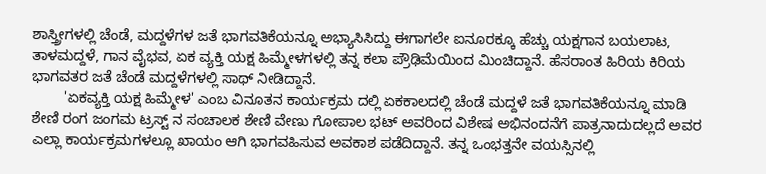ಶಾಸ್ತ್ರೀಗಳಲ್ಲಿ ಚೆಂಡೆ, ಮದ್ದಳೆಗಳ ಜತೆ ಭಾಗವತಿಕೆಯನ್ನೂ ಅಭ್ಯಾಸಿಸಿದ್ದು ಈಗಾಗಲೇ ಐನೂರಕ್ಕೂ ಹೆಚ್ಚು ಯಕ್ಷಗಾನ ಬಯಲಾಟ, ತಾಳಮದ್ದಳೆ, ಗಾನ ವೈಭವ, ಏಕ ವ್ಯಕ್ತಿ ಯಕ್ಷ ಹಿಮ್ಮೇಳಗಳಲ್ಲಿ ತನ್ನ ಕಲಾ ಪ್ರೌಢಿಮೆಯಿಂದ ಮಿಂಚಿದ್ದಾನೆ. ಹೆಸರಾಂತ ಹಿರಿಯ ಕಿರಿಯ ಭಾಗವತರ ಜತೆ ಚೆಂಡೆ ಮದ್ದಳೆಗಳಲ್ಲಿ ಸಾಥ್ ನೀಡಿದ್ದಾನೆ.
        'ಏಕವ್ಯಕ್ತಿ ಯಕ್ಷ ಹಿಮ್ಮೇಳ' ಎಂಬ ವಿನೂತನ ಕಾರ್ಯಕ್ರಮ ದಲ್ಲಿ ಏಕಕಾಲದಲ್ಲಿ ಚೆಂಡೆ ಮದ್ದಳೆ ಜತೆ ಭಾಗವತಿಕೆಯನ್ನೂ ಮಾಡಿ ಶೇಣಿ ರಂಗ ಜಂಗಮ ಟ್ರಸ್ಟ್ ನ ಸಂಚಾಲಕ ಶೇಣಿ ವೇಣು ಗೋಪಾಲ ಭಟ್ ಅವರಿಂದ ವಿಶೇಷ ಅಭಿನಂದನೆಗೆ ಪಾತ್ರನಾದುದಲ್ಲದೆ ಅವರ ಎಲ್ಲಾ ಕಾರ್ಯಕ್ರಮಗಳಲ್ಲೂ ಖಾಯಂ ಆಗಿ ಭಾಗವಹಿಸುವ ಅವಕಾಶ ಪಡೆದಿದ್ದಾನೆ. ತನ್ನ ಒಂಭತ್ತನೇ ವಯಸ್ಸಿನಲ್ಲಿ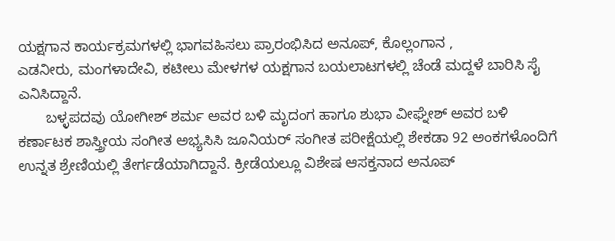ಯಕ್ಷಗಾನ ಕಾರ್ಯಕ್ರಮಗಳಲ್ಲಿ ಭಾಗವಹಿಸಲು ಪ್ರಾರಂಭಿಸಿದ ಅನೂಪ್, ಕೊಲ್ಲಂಗಾನ ,
ಎಡನೀರು, ಮಂಗಳಾದೇವಿ, ಕಟೀಲು ಮೇಳಗಳ ಯಕ್ಷಗಾನ ಬಯಲಾಟಗಳಲ್ಲಿ ಚೆಂಡೆ ಮದ್ದಳೆ ಬಾರಿಸಿ ಸೈ ಎನಿಸಿದ್ದಾನೆ.
       ಬಳ್ಳಪದವು ಯೋಗೀಶ್ ಶರ್ಮ ಅವರ ಬಳಿ ಮೃದಂಗ ಹಾಗೂ ಶುಭಾ ವೀಘ್ನೇಶ್ ಅವರ ಬಳಿ ಕರ್ಣಾಟಕ ಶಾಸ್ತ್ರೀಯ ಸಂಗೀತ ಅಭ್ಯಸಿಸಿ ಜೂನಿಯರ್ ಸಂಗೀತ ಪರೀಕ್ಷೆಯಲ್ಲಿ ಶೇಕಡಾ 92 ಅಂಕಗಳೊಂದಿಗೆ ಉನ್ನತ ಶ್ರೇಣಿಯಲ್ಲಿ ತೇರ್ಗಡೆಯಾಗಿದ್ದಾನೆ. ಕ್ರೀಡೆಯಲ್ಲೂ ವಿಶೇಷ ಆಸಕ್ತನಾದ ಅನೂಪ್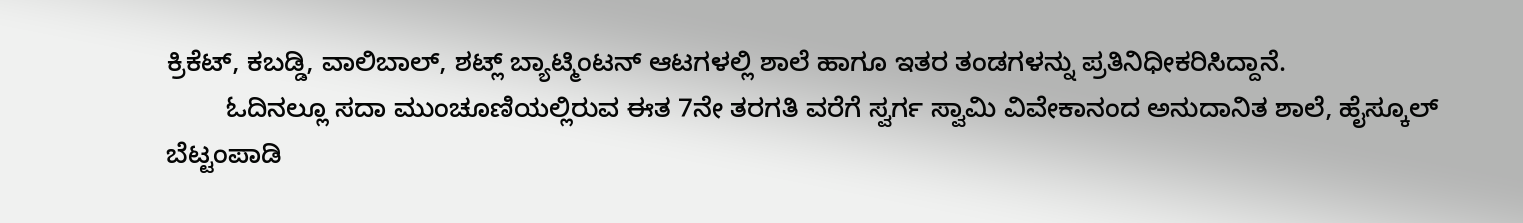ಕ್ರಿಕೆಟ್, ಕಬಡ್ಡಿ, ವಾಲಿಬಾಲ್, ಶಟ್ಲ್ ಬ್ಯಾಟ್ಮಿಂಟನ್ ಆಟಗಳಲ್ಲಿ ಶಾಲೆ ಹಾಗೂ ಇತರ ತಂಡಗಳನ್ನು ಪ್ರತಿನಿಧೀಕರಿಸಿದ್ದಾನೆ.
        ಓದಿನಲ್ಲೂ ಸದಾ ಮುಂಚೂಣಿಯಲ್ಲಿರುವ ಈತ 7ನೇ ತರಗತಿ ವರೆಗೆ ಸ್ವರ್ಗ ಸ್ವಾಮಿ ವಿವೇಕಾನಂದ ಅನುದಾನಿತ ಶಾಲೆ, ಹೈಸ್ಕೂಲ್ ಬೆಟ್ಟಂಪಾಡಿ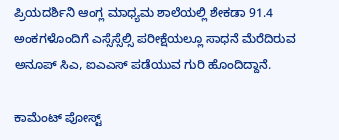ಪ್ರಿಯದರ್ಶಿನಿ ಆಂಗ್ಲ ಮಾಧ್ಯಮ ಶಾಲೆಯಲ್ಲಿ ಶೇಕಡಾ 91.4 ಅಂಕಗಳೊಂದಿಗೆ ಎಸ್ಸೆಸ್ಸೆಲ್ಸಿ ಪರೀಕ್ಷೆಯಲ್ಲೂ ಸಾಧನೆ ಮೆರೆದಿರುವ ಅನೂಪ್ ಸಿಎ, ಐಎಎಸ್ ಪಡೆಯುವ ಗುರಿ ಹೊಂದಿದ್ದಾನೆ.

ಕಾಮೆಂಟ್‌‌ ಪೋಸ್ಟ್‌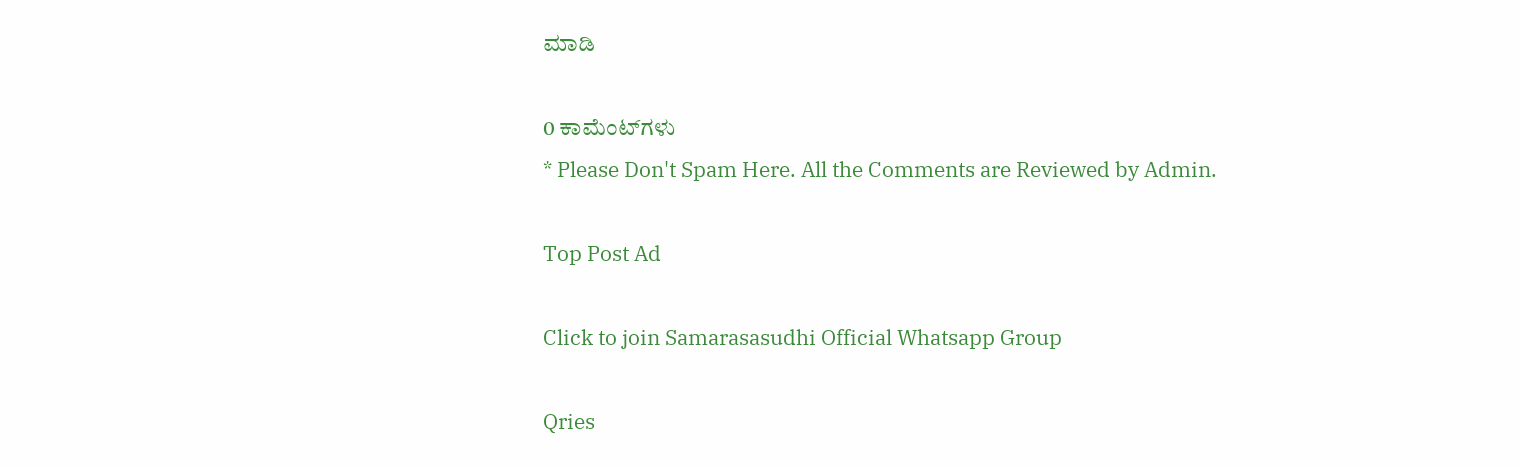ಮಾಡಿ

0 ಕಾಮೆಂಟ್‌ಗಳು
* Please Don't Spam Here. All the Comments are Reviewed by Admin.

Top Post Ad

Click to join Samarasasudhi Official Whatsapp Group

Qries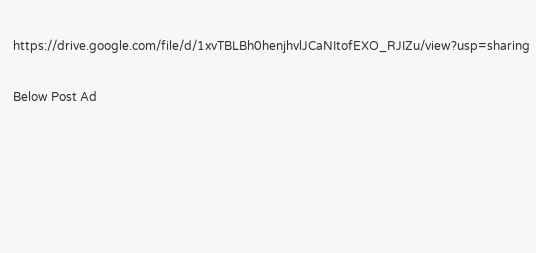https://drive.google.com/file/d/1xvTBLBh0henjhvlJCaNItofEXO_RJIZu/view?usp=sharing

Below Post Ad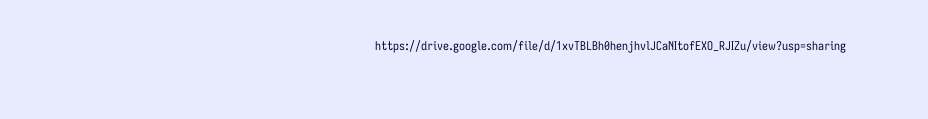https://drive.google.com/file/d/1xvTBLBh0henjhvlJCaNItofEXO_RJIZu/view?usp=sharing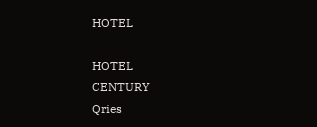HOTEL

HOTEL
CENTURY
Qries